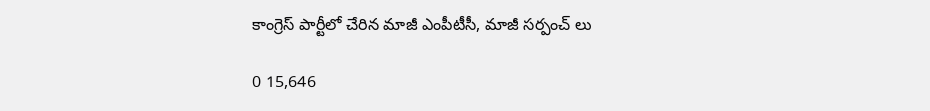కాంగ్రెస్ పార్టీలో చేరిన మాజీ ఎంపీటీసీ, మాజీ సర్పంచ్ లు

0 15,646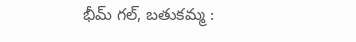భీమ్ గల్, బతుకమ్మ :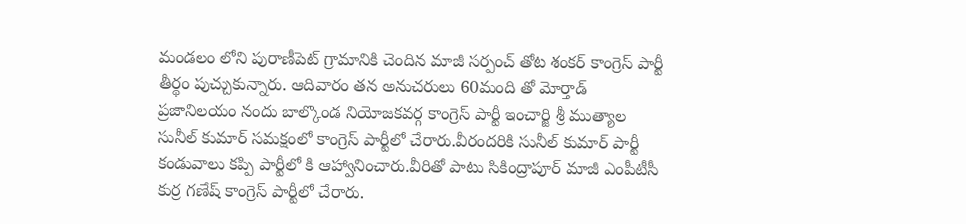మండలం లోని పురాణీపెట్ గ్రామానికి చెందిన మాజీ సర్పంచ్ తోట శంకర్ కాంగ్రెస్ పార్టీ తీర్థం పుచ్చుకున్నారు. ఆదివారం తన అనుచరులు 60మంది తో మోర్తాడ్ ప్రజానిలయం నందు బాల్కొండ నియోజకవర్గ కాంగ్రెస్ పార్టీ ఇంచార్జి శ్రీ ముత్యాల సునీల్ కుమార్ సమక్షంలో కాంగ్రెస్ పార్టీలో చేరారు.వీరందరికి సునీల్ కుమార్ పార్టీ కండువాలు కప్పి పార్టీలో కి ఆహ్వానించారు.వీరితో పాటు సికింద్రాపూర్ మాజీ ఎంపీటీసీ కుర్ర గణేష్ కాంగ్రెస్ పార్టీలో చేరారు.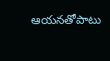ఆయనతోపాటు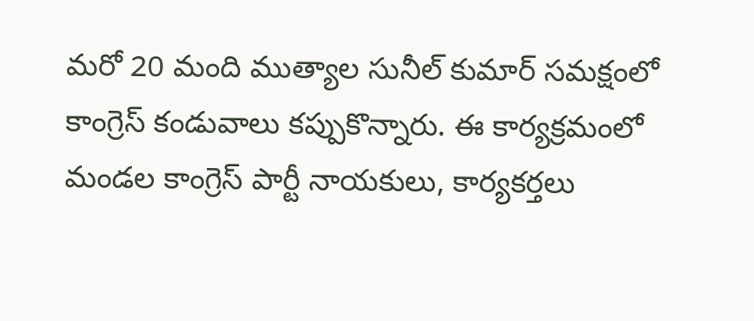మరో 20 మంది ముత్యాల సునీల్ కుమార్ సమక్షంలో కాంగ్రెస్ కండువాలు కప్పుకొన్నారు. ఈ కార్యక్రమంలో మండల కాంగ్రెస్ పార్టీ నాయకులు, కార్యకర్తలు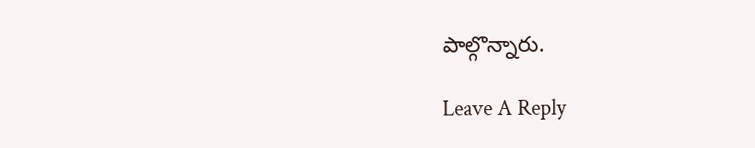పాల్గొన్నారు.

Leave A Reply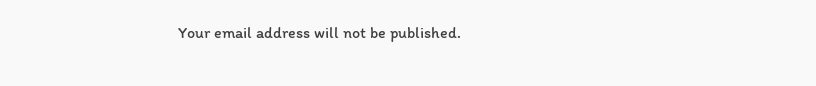Your email address will not be published.